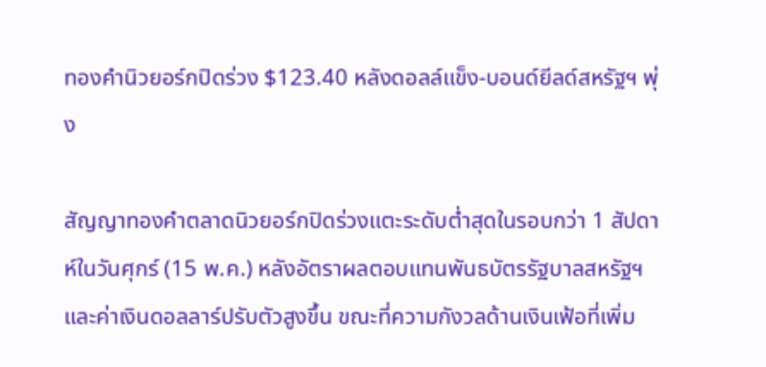ทองคำนิวยอร์กปิดร่วง $123.40 หลังดอลล์แข็ง-บอนด์ยีลด์สหรัฐฯ พุ่ง

สัญญาทองคำตลาดนิวยอร์กปิดร่วงแตะระดับต่ำสุดในรอบกว่า 1 สัปดาห์ในวันศุกร์ (15 พ.ค.) หลังอัตราผลตอบแทนพันธบัตรรัฐบาลสหรัฐฯ และค่าเงินดอลลาร์ปรับตัวสูงขึ้น ขณะที่ความกังวลด้านเงินเฟ้อที่เพิ่ม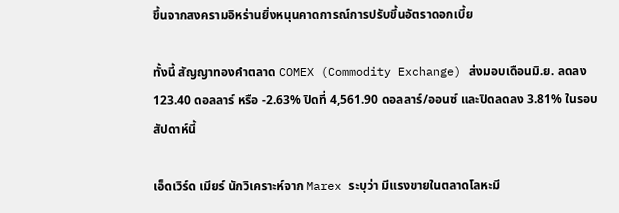ขึ้นจากสงครามอิหร่านยิ่งหนุนคาดการณ์การปรับขึ้นอัตราดอกเบี้ย

ทั้งนี้ สัญญาทองคำตลาด COMEX (Commodity Exchange) ส่งมอบเดือนมิ.ย. ลดลง 123.40 ดอลลาร์ หรือ -2.63% ปิดที่ 4,561.90 ดอลลาร์/ออนซ์ และปิดลดลง 3.81% ในรอบสัปดาห์นี้

เอ็ดเวิร์ด เมียร์ นักวิเคราะห์จาก Marex ระบุว่า มีแรงขายในตลาดโลหะมี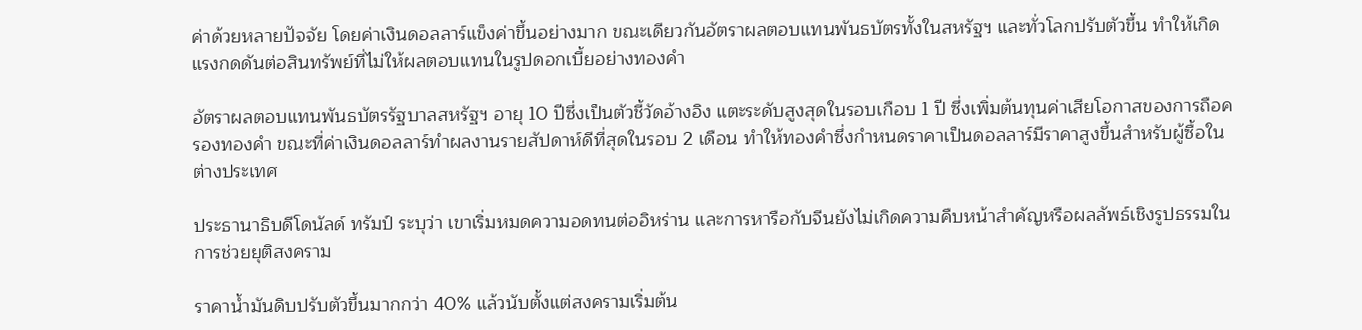ค่าด้วยหลายปัจจัย โดยค่าเงินดอลลาร์แข็งค่าขึ้นอย่างมาก ขณะเดียวกันอัตราผลตอบแทนพันธบัตรทั้งในสหรัฐฯ และทั่วโลกปรับตัวขึ้น ทำให้เกิดแรงกดดันต่อสินทรัพย์ที่ไม่ให้ผลตอบแทนในรูปดอกเบี้ยอย่างทองคำ

อัตราผลตอบแทนพันธบัตรรัฐบาลสหรัฐฯ อายุ 10 ปีซึ่งเป็นตัวชี้วัดอ้างอิง แตะระดับสูงสุดในรอบเกือบ 1 ปี ซึ่งเพิ่มต้นทุนค่าเสียโอกาสของการถือครองทองคำ ขณะที่ค่าเงินดอลลาร์ทำผลงานรายสัปดาห์ดีที่สุดในรอบ 2 เดือน ทำให้ทองคำซึ่งกำหนดราคาเป็นดอลลาร์มีราคาสูงขึ้นสำหรับผู้ซื้อในต่างประเทศ

ประธานาธิบดีโดนัลด์ ทรัมป์ ระบุว่า เขาเริ่มหมดความอดทนต่ออิหร่าน และการหารือกับจีนยังไม่เกิดความคืบหน้าสำคัญหรือผลลัพธ์เชิงรูปธรรมในการช่วยยุติสงคราม

ราคาน้ำมันดิบปรับตัวขึ้นมากกว่า 40% แล้วนับตั้งแต่สงครามเริ่มต้น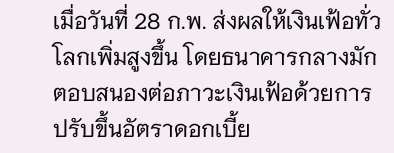เมื่อวันที่ 28 ก.พ. ส่งผลให้เงินเฟ้อทั่วโลกเพิ่มสูงขึ้น โดยธนาคารกลางมักตอบสนองต่อภาวะเงินเฟ้อด้วยการปรับขึ้นอัตราดอกเบี้ย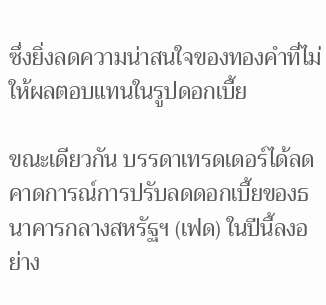ซึ่งยิ่งลดความน่าสนใจของทองคำที่ไม่ให้ผลตอบแทนในรูปดอกเบี้ย

ขณะเดียวกัน บรรดาเทรดเดอร์ได้ลดคาดการณ์การปรับลดดอกเบี้ยของธนาคารกลางสหรัฐฯ (เฟด) ในปีนี้ลงอย่าง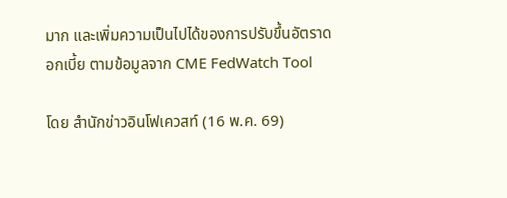มาก และเพิ่มความเป็นไปได้ของการปรับขึ้นอัตราดอกเบี้ย ตามข้อมูลจาก CME FedWatch Tool

โดย สำนักข่าวอินโฟเควสท์ (16 พ.ค. 69)